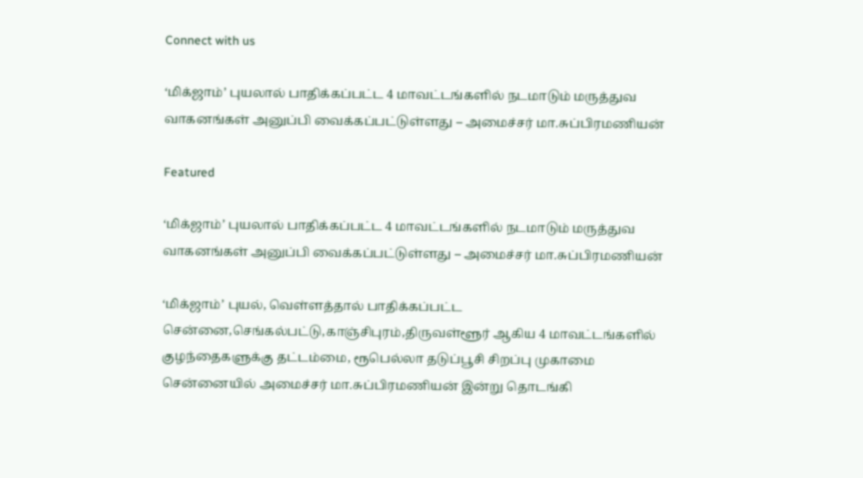Connect with us

‘மிக்ஜாம்’ புயலால் பாதிக்கப்பட்ட 4 மாவட்டங்களில் நடமாடும் மருத்துவ வாகனங்கள் அனுப்பி வைக்கப்பட்டுள்ளது – அமைச்சர் மா.சுப்பிரமணியன்

Featured

‘மிக்ஜாம்’ புயலால் பாதிக்கப்பட்ட 4 மாவட்டங்களில் நடமாடும் மருத்துவ வாகனங்கள் அனுப்பி வைக்கப்பட்டுள்ளது – அமைச்சர் மா.சுப்பிரமணியன்

‘மிக்ஜாம்’ புயல், வெள்ளத்தால் பாதிக்கப்பட்ட சென்னை,செங்கல்பட்டு,காஞ்சிபுரம்,திருவள்ளூர் ஆகிய 4 மாவட்டங்களில் குழந்தைகளுக்கு தட்டம்மை, ரூபெல்லா தடுப்பூசி சிறப்பு முகாமை சென்னையில் அமைச்சர் மா.சுப்பிரமணியன் இன்று தொடங்கி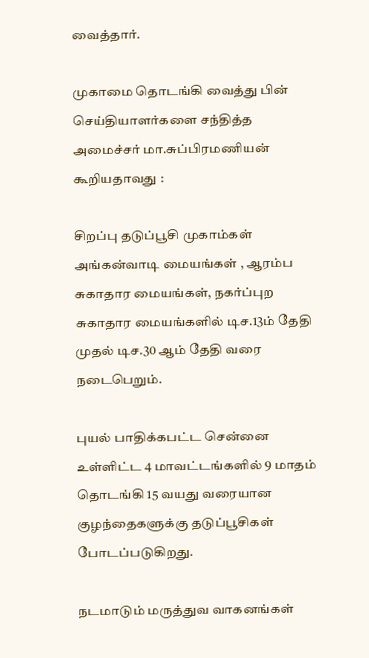வைத்தார்.

முகாமை தொடங்கி வைத்து பின் செய்தியாளர்களை சந்தித்த அமைச்சர் மா.சுப்பிரமணியன் கூறியதாவது :

சிறப்பு தடுப்பூசி முகாம்கள் அங்கன்வாடி மையங்கள் , ஆரம்ப சுகாதார மையங்கள், நகர்ப்புற சுகாதார மையங்களில் டிச.13ம் தேதி முதல் டிச.30 ஆம் தேதி வரை நடைபெறும்.

புயல் பாதிக்கபட்ட சென்னை உள்ளிட்ட 4 மாவட்டங்களில் 9 மாதம் தொடங்கி 15 வயது வரையான குழந்தைகளுக்கு தடுப்பூசிகள் போடப்படுகிறது.

நடமாடும் மருத்துவ வாகனங்கள்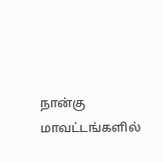நான்கு மாவட்டங்களில்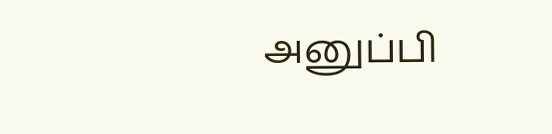அனுப்பி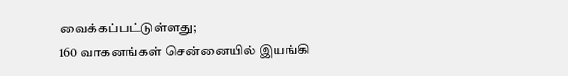வைக்கப்பட்டுள்ளது;
160 வாகனங்கள் சென்னையில் இயங்கி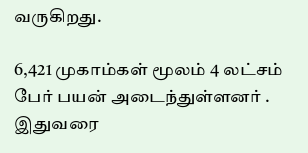வருகிறது.

6,421 முகாம்கள் மூலம் 4 லட்சம் பேர் பயன் அடைந்துள்ளனர் . இதுவரை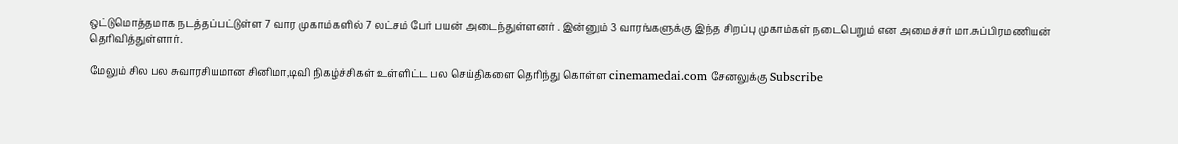ஒட்டுமொத்தமாக நடத்தப்பட்டுள்ள 7 வார முகாம்களில் 7 லட்சம் பேர் பயன் அடைந்துள்ளனர் . இன்னும் 3 வாரங்களுக்கு இந்த சிறப்பு முகாம்கள் நடைபெறும் என அமைச்சர் மா.சுப்பிரமணியன் தெரிவித்துள்ளார்.

மேலும் சில பல சுவாரசியமான சினிமா,டிவி நிகழ்ச்சிகள் உள்ளிட்ட பல செய்திகளை தெரிந்து கொள்ள cinemamedai.com சேனலுக்கு Subscribe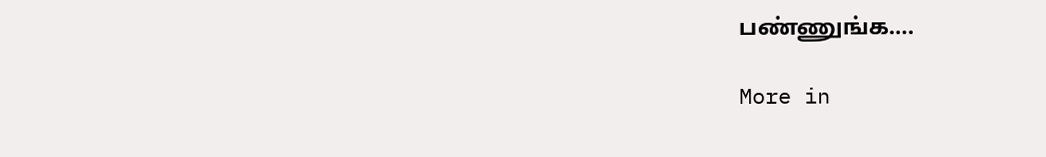பண்ணுங்க….

More in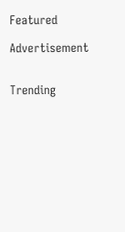Featured

Advertisement


Trending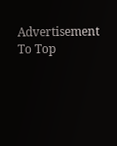Advertisement
To Top